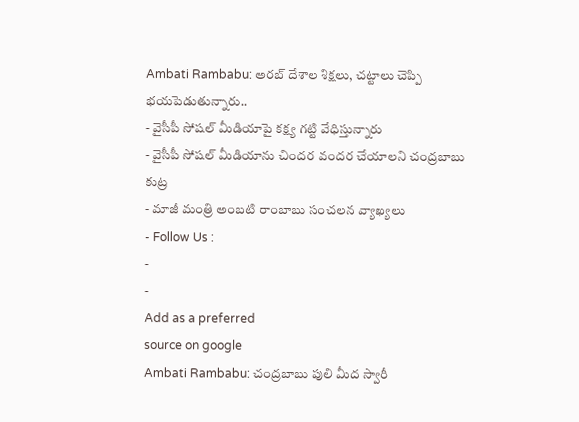Ambati Rambabu: అరబ్ దేశాల శిక్షలు, చట్టాలు చెప్పి భయపెడుతున్నారు..
- వైసీపీ సోషల్ మీడియాపై కక్ష్య గట్టి వేధిస్తున్నారు
- వైసీపీ సోషల్ మీడియాను చిందర వందర చేయాలని చంద్రబాబు కుట్ర
- మాజీ మంత్రి అంబటి రాంబాబు సంచలన వ్యాఖ్యలు
- Follow Us :
-
-
Add as a preferred
source on google
Ambati Rambabu: చంద్రబాబు పులి మీద స్వారీ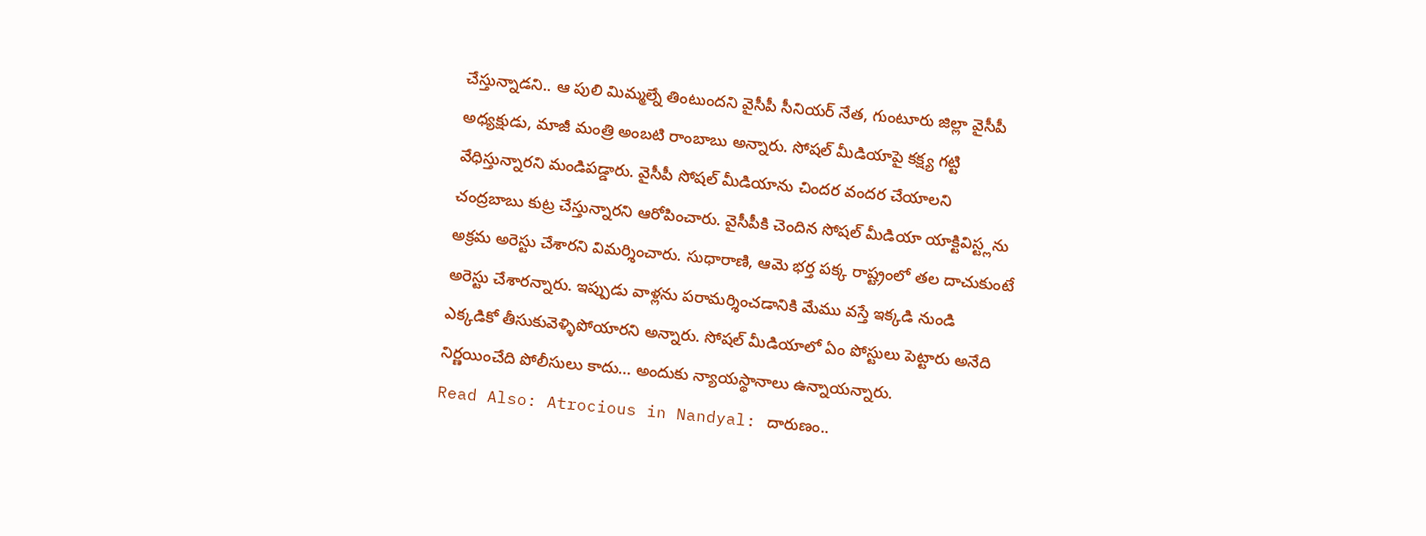చేస్తున్నాడని.. ఆ పులి మిమ్మల్నే తింటుందని వైసీపీ సీనియర్ నేత, గుంటూరు జిల్లా వైసీపీ అధ్యక్షుడు, మాజీ మంత్రి అంబటి రాంబాబు అన్నారు. సోషల్ మీడియాపై కక్ష్య గట్టి వేధిస్తున్నారని మండిపడ్డారు. వైసీపీ సోషల్ మీడియాను చిందర వందర చేయాలని చంద్రబాబు కుట్ర చేస్తున్నారని ఆరోపించారు. వైసీపీకి చెందిన సోషల్ మీడియా యాక్టివిస్ట్లను అక్రమ అరెస్టు చేశారని విమర్శించారు. సుధారాణి, ఆమె భర్త పక్క రాష్ట్రంలో తల దాచుకుంటే అరెస్టు చేశారన్నారు. ఇప్పుడు వాళ్లను పరామర్శించడానికి మేము వస్తే ఇక్కడి నుండి ఎక్కడికో తీసుకువెళ్ళిపోయారని అన్నారు. సోషల్ మీడియాలో ఏం పోస్టులు పెట్టారు అనేది నిర్ణయించేది పోలీసులు కాదు… అందుకు న్యాయస్థానాలు ఉన్నాయన్నారు.
Read Also: Atrocious in Nandyal: దారుణం..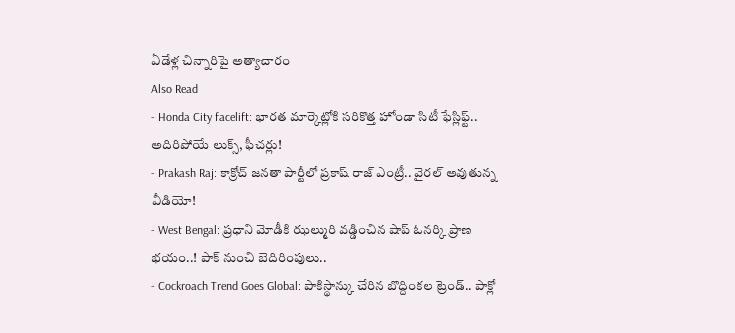ఏడేళ్ల చిన్నారిపై అత్యాచారం
Also Read
- Honda City facelift: భారత మార్కెట్లోకి సరికొత్త హోండా సిటీ ఫేస్లిఫ్ట్.. అదిరిపోయే లుక్స్, ఫీచర్లు!
- Prakash Raj: కాక్రోచ్ జనతా పార్టీలో ప్రకాష్ రాజ్ ఎంట్రీ.. వైరల్ అవుతున్న వీడియో!
- West Bengal: ప్రధాని మోడీకి ఝల్మురి వడ్డించిన షాప్ ఓనర్కి ప్రాణ భయం..! పాక్ నుంచి బెదిరింపులు..
- Cockroach Trend Goes Global: పాకిస్థాన్కు చేరిన బొద్దింకల ట్రెండ్.. పాక్లో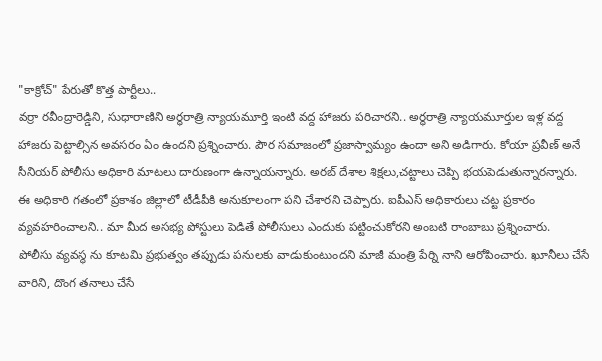"కాక్రోచ్" పేరుతో కొత్త పార్టీలు..
వర్రా రవీంద్రారెడ్డిని, సుధారాణిని అర్ధరాత్రి న్యాయమూర్తి ఇంటి వద్ద హాజరు పరిచారని.. అర్ధరాత్రి న్యాయమూర్తుల ఇళ్ల వద్ద హాజరు పెట్టాల్సిన అవసరం ఏం ఉందని ప్రశ్నించారు. పౌర సమాజంలో ప్రజాస్వామ్యం ఉందా అని అడిగారు. కోయా ప్రవీణ్ అనే సీనియర్ పోలీసు అధికారి మాటలు దారుణంగా ఉన్నాయన్నారు. అరబ్ దేశాల శిక్షలు,చట్టాలు చెప్పి భయపెడుతున్నారన్నారు. ఈ అధికారి గతంలో ప్రకాశం జిల్లాలో టీడీపీకి అనుకూలంగా పని చేశారని చెప్పారు. ఐపీఎస్ అధికారులు చట్ట ప్రకారం వ్యవహరించాలని.. మా మీద అసభ్య పోస్టులు పెడితే పోలీసులు ఎందుకు పట్టించుకోరని అంబటి రాంబాబు ప్రశ్నించారు.
పోలీసు వ్యవస్థ ను కూటమి ప్రభుత్వం తప్పుడు పనులకు వాడుకుంటుందని మాజీ మంత్రి పేర్ని నాని ఆరోపించారు. ఖూనీలు చేసే వారిని, దొంగ తనాలు చేసే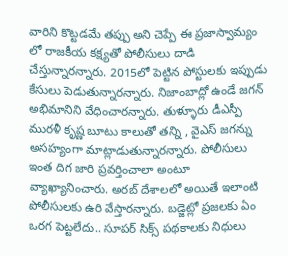వారిని కొట్టడమే తప్పు అని చెప్పే ఈ ప్రజాస్వామ్యం లో రాజకీయ కక్ష్యతో పోలీసులు దాడి చేస్తున్నారన్నారు. 2015లో పెట్టిన పోస్టులకు ఇప్పుడు కేసులు పెడుతున్నారన్నారు. నిజాంబాద్లో ఉండే జగన్ అభిమానిని వేధించారన్నారు. తుళ్ళూరు డీఎస్పీ మురళీ కృష్ణ బూటు కాలుతో తన్ని , వైఎస్ జగన్ను అసహ్యంగా మాట్లాడుతున్నారన్నారు. పోలీసులు ఇంత దిగ జారి ప్రవర్తించాలా అంటూ వ్యాఖ్యానించారు. అరబ్ దేశాలలో అయితే ఇలాంటి పోలీసులకు ఉరి వేస్తారన్నారు. బడ్జెట్లో ప్రజలకు ఏం ఒరగ పెట్టలేదు.. సూపర్ సిక్స్ పథకాలకు నిధులు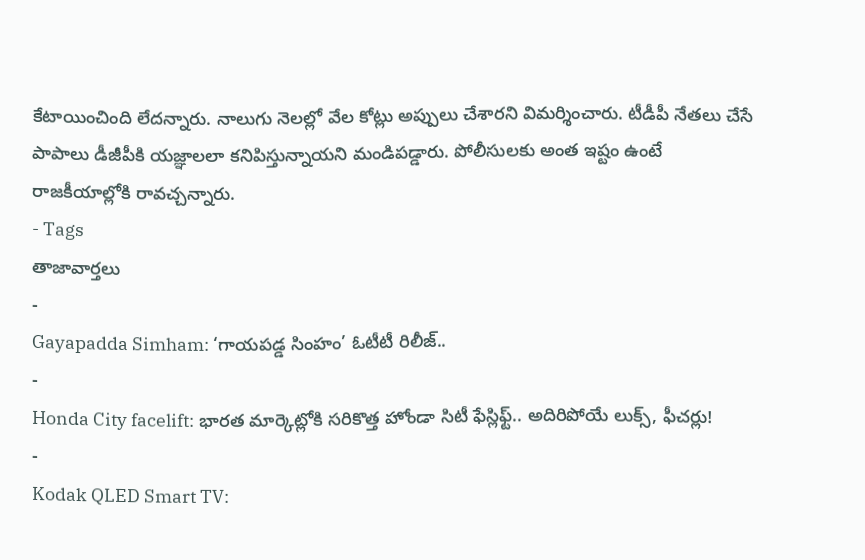కేటాయించింది లేదన్నారు. నాలుగు నెలల్లో వేల కోట్లు అప్పులు చేశారని విమర్శించారు. టీడీపీ నేతలు చేసే పాపాలు డీజీపీకి యజ్ఞాలలా కనిపిస్తున్నాయని మండిపడ్డారు. పోలీసులకు అంత ఇష్టం ఉంటే రాజకీయాల్లోకి రావచ్చన్నారు.
- Tags
తాజావార్తలు
-
Gayapadda Simham: ‘గాయపడ్డ సింహం’ ఓటీటీ రిలీజ్..
-
Honda City facelift: భారత మార్కెట్లోకి సరికొత్త హోండా సిటీ ఫేస్లిఫ్ట్.. అదిరిపోయే లుక్స్, ఫీచర్లు!
-
Kodak QLED Smart TV: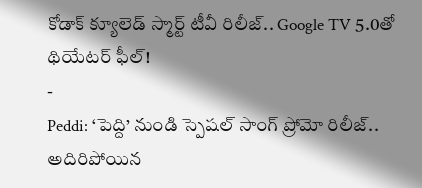కోడాక్ క్యూలెడ్ స్మార్ట్ టీవీ రిలీజ్.. Google TV 5.0తో థియేటర్ ఫీల్!
-
Peddi: ‘పెద్ది’ నుండి స్పెషల్ సాంగ్ ప్రోమో రిలీజ్.. అదిరిపోయిన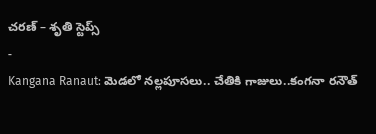చరణ్ – శృతి స్టెప్స్
-
Kangana Ranaut: మెడలో నల్లపూసలు.. చేతికి గాజులు..కంగనా రనౌత్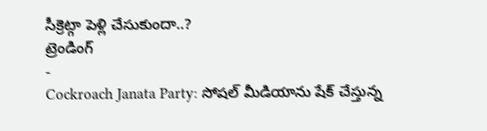సీక్రెట్గా పెళ్లి చేసుకుందా..?
ట్రెండింగ్
-
Cockroach Janata Party: సోషల్ మీడియాను షేక్ చేస్తున్న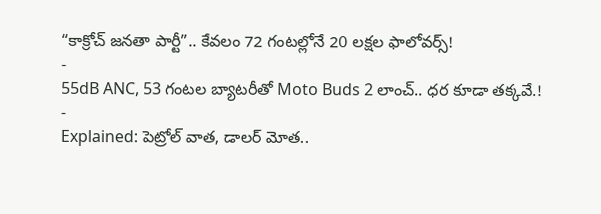“కాక్రోచ్ జనతా పార్టీ”.. కేవలం 72 గంటల్లోనే 20 లక్షల ఫాలోవర్స్!
-
55dB ANC, 53 గంటల బ్యాటరీతో Moto Buds 2 లాంచ్.. ధర కూడా తక్కవే.!
-
Explained: పెట్రోల్ వాత, డాలర్ మోత..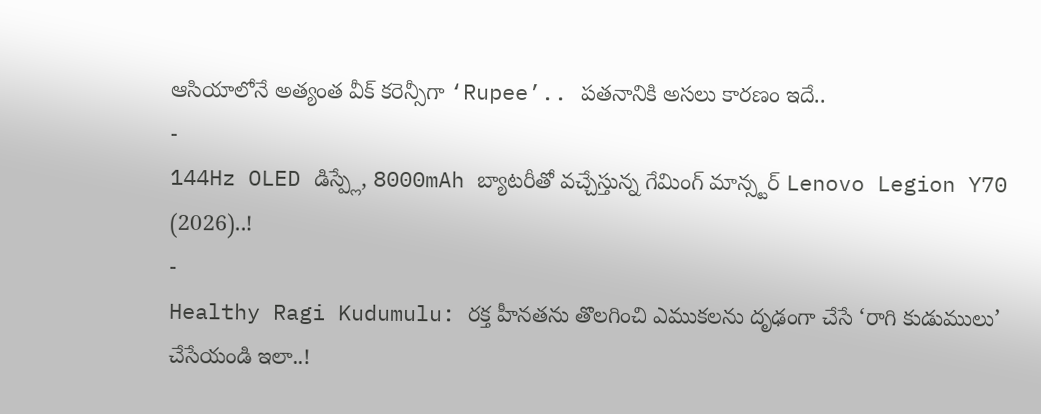ఆసియాలోనే అత్యంత వీక్ కరెన్సీగా ‘Rupee’.. పతనానికి అసలు కారణం ఇదే..
-
144Hz OLED డిస్ప్లే, 8000mAh బ్యాటరీతో వచ్చేస్తున్న గేమింగ్ మాన్స్టర్ Lenovo Legion Y70 (2026)..!
-
Healthy Ragi Kudumulu: రక్త హీనతను తొలగించి ఎముకలను దృఢంగా చేసే ‘రాగి కుడుములు’ చేసేయండి ఇలా..!